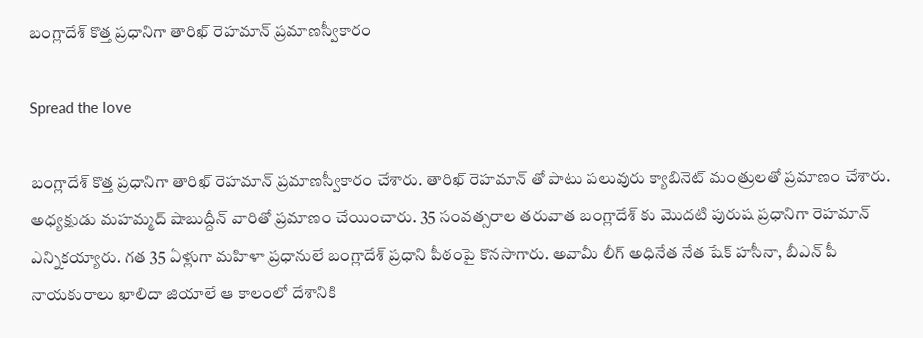బంగ్లాదేశ్ కొత్త ప్రధానిగా తారిఖ్ రెహమాన్ ప్రమాణస్వీకారం

Spread the love

బంగ్లాదేశ్ కొత్త ప్రధానిగా తారిఖ్ రెహమాన్ ప్రమాణస్వీకారం చేశారు. తారిఖ్ రెహమాన్ తో పాటు పలువురు క్యాబినెట్ మంత్రులతో ప్రమాణం చేశారు. అధ్యక్షుడు మహమ్మద్ షాబుద్దీన్ వారితో ప్రమాణం చేయించారు. 35 సంవత్సరాల తరువాత బంగ్లాదేశ్ కు మొదటి పురుష ప్రధానిగా రెహమాన్ ఎన్నికయ్యారు. గత 35 ఏళ్లుగా మహిళా ప్రధానులే బంగ్లాదేశ్ ప్రధాని పీఠంపై కొనసాగారు. అవామీ లీగ్ అధినేత నేత షేక్ హసీనా, బీఎన్ పీ నాయకురాలు ఖాలిదా జియాలే ఆ కాలంలో దేశానికి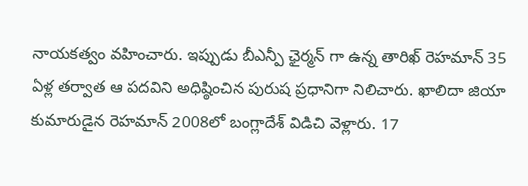నాయకత్వం వహించారు. ఇప్పుడు బీఎన్పీ ఛైర్మన్ గా ఉన్న తారిఖ్ రెహమాన్ 35 ఏళ్ల తర్వాత ఆ పదవిని అధిష్ఠించిన పురుష ప్రధానిగా నిలిచారు. ఖాలిదా జియా కుమారుడైన రెహమాన్ 2008లో బంగ్లాదేశ్ విడిచి వెళ్లారు. 17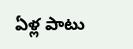ఏళ్ల పాటు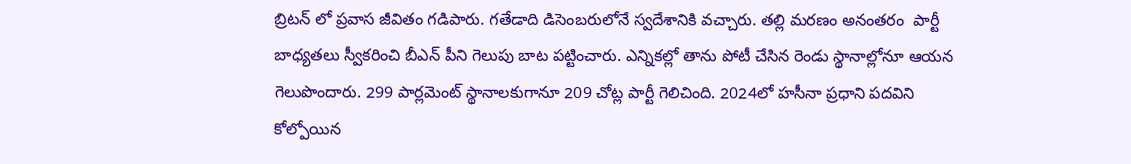బ్రిటన్ లో ప్రవాస జీవితం గడిపారు. గతేడాది డిసెంబరులోనే స్వదేశానికి వచ్చారు. తల్లి మరణం అనంతరం  పార్టీ బాధ్యతలు స్వీకరించి బీఎన్ పీని గెలుపు బాట పట్టించారు. ఎన్నికల్లో తాను పోటీ చేసిన రెండు స్థానాల్లోనూ ఆయన గెలుపొందారు. 299 పార్లమెంట్ స్థానాలకుగానూ 209 చోట్ల పార్టీ గెలిచింది. 2024లో హసీనా ప్రధాని పదవిని కోల్పోయిన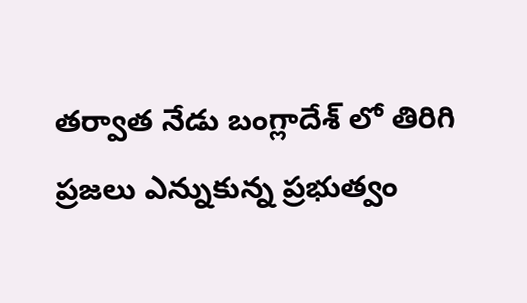తర్వాత నేడు బంగ్లాదేశ్ లో తిరిగి ప్రజలు ఎన్నుకున్న ప్రభుత్వం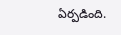ఏర్పడింది.